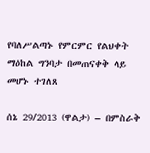የባለሥልጣኑ የምርምር የልህቀት ማዕከል ግንባታ በመጠናቀቅ ላይ መሆኑ ተገለጸ

ሰኔ 29/2013 (ዋልታ) – በምስራቅ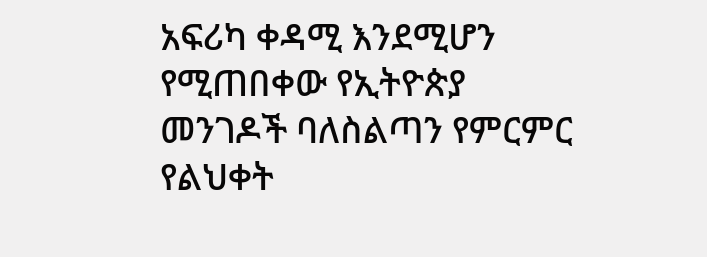አፍሪካ ቀዳሚ እንደሚሆን የሚጠበቀው የኢትዮጵያ መንገዶች ባለስልጣን የምርምር የልህቀት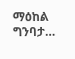ማዕከል ግንባታ…